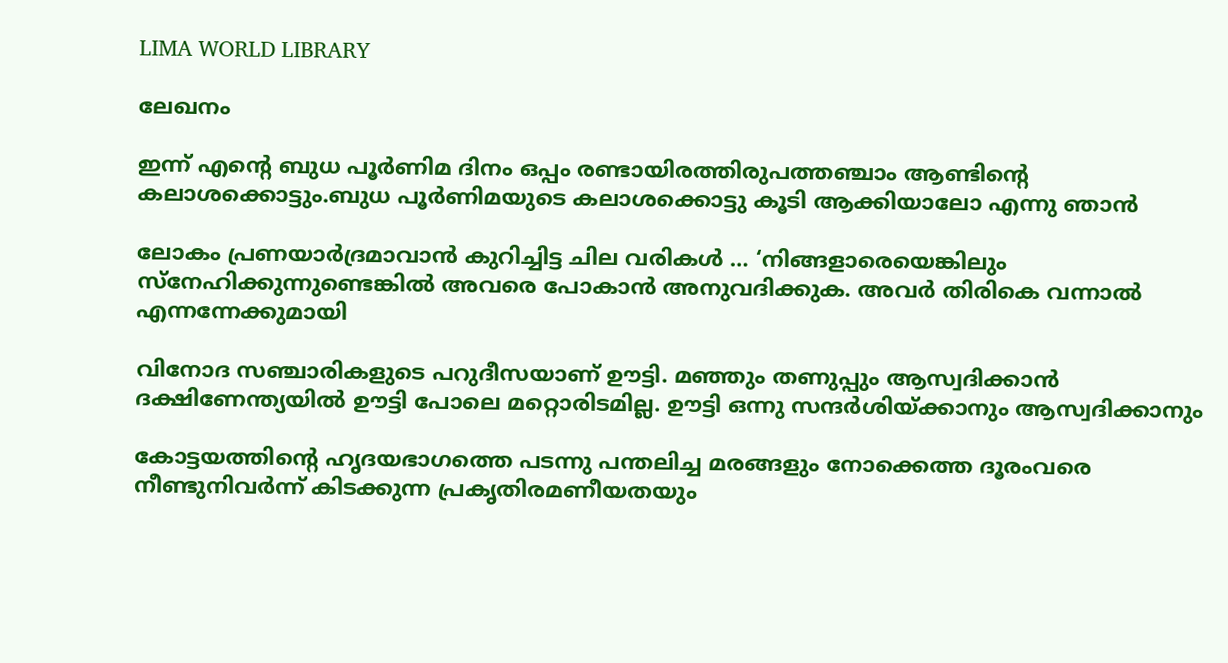LIMA WORLD LIBRARY

ലേഖനം

ഇന്ന് എന്റെ ബുധ പൂര്‍ണിമ ദിനം ഒപ്പം രണ്ടായിരത്തിരുപത്തഞ്ചാം ആണ്ടിന്റെ കലാശക്കൊട്ടും.ബുധ പൂര്‍ണിമയുടെ കലാശക്കൊട്ടു കൂടി ആക്കിയാലോ എന്നു ഞാന്‍

ലോകം പ്രണയാര്‍ദ്രമാവാന്‍ കുറിച്ചിട്ട ചില വരികള്‍ … ‘നിങ്ങളാരെയെങ്കിലും സ്‌നേഹിക്കുന്നുണ്ടെങ്കില്‍ അവരെ പോകാന്‍ അനുവദിക്കുക. അവര്‍ തിരികെ വന്നാല്‍ എന്നന്നേക്കുമായി

വിനോദ സഞ്ചാരികളുടെ പറുദീസയാണ് ഊട്ടി. മഞ്ഞും തണുപ്പും ആസ്വദിക്കാന്‍ ദക്ഷിണേന്ത്യയില്‍ ഊട്ടി പോലെ മറ്റൊരിടമില്ല. ഊട്ടി ഒന്നു സന്ദര്‍ശിയ്ക്കാനും ആസ്വദിക്കാനും

കോട്ടയത്തിന്റെ ഹൃദയഭാഗത്തെ പടന്നു പന്തലിച്ച മരങ്ങളും നോക്കെത്ത ദൂരംവരെ നീണ്ടുനിവര്‍ന്ന് കിടക്കുന്ന പ്രകൃതിരമണീയതയും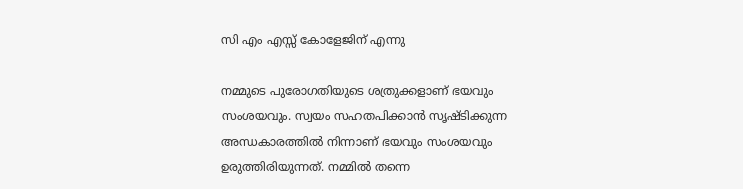സി എം എസ്സ് കോളേജിന് എന്നു

നമ്മുടെ പുരോഗതിയുടെ ശത്രുക്കളാണ് ഭയവും സംശയവും. സ്വയം സഹതപിക്കാന്‍ സൃഷ്ടിക്കുന്ന അന്ധകാരത്തില്‍ നിന്നാണ് ഭയവും സംശയവും ഉരുത്തിരിയുന്നത്. നമ്മില്‍ തന്നെ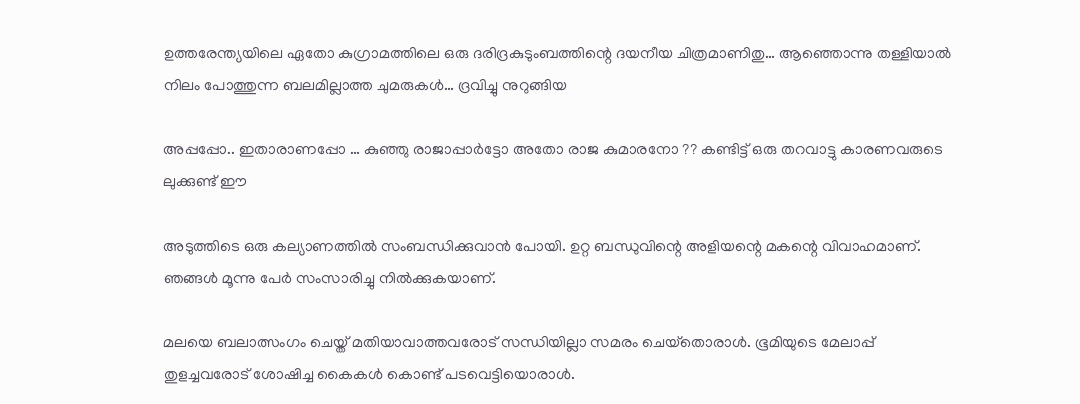ഉത്തരേന്ത്യയിലെ ഏതോ കുഗ്രാമത്തിലെ ഒരു ദരിദ്രകുടുംബത്തിന്റെ ദയനീയ ചിത്രമാണിതു… ആഞ്ഞൊന്നു തള്ളിയാല്‍ നിലം പോത്തുന്ന ബലമില്ലാത്ത ചുമരുകള്‍… ദ്രവിച്ചു നുറുങ്ങിയ

അപ്പപ്പോ.. ഇതാരാണപ്പോ … കുഞ്ഞു രാജാപ്പാര്‍ട്ടോ അതോ രാജ കുമാരനോ ?? കണ്ടിട്ട് ഒരു തറവാട്ടു കാരണവരുടെ ലുക്കുണ്ട് ഈ

അടുത്തിടെ ഒരു കല്യാണത്തില്‍ സംബന്ധിക്കുവാന്‍ പോയി. ഉറ്റ ബന്ധുവിന്റെ അളിയന്റെ മകന്റെ വിവാഹമാണ്. ഞങ്ങള്‍ മൂന്നു പേര്‍ സംസാരിച്ചു നില്‍ക്കുകയാണ്.

മലയെ ബലാത്സംഗം ചെയ്ത് മതിയാവാത്തവരോട് സന്ധിയില്ലാ സമരം ചെയ്‌തൊരാള്‍. ഭൂമിയുടെ മേലാപ്പ് തുളച്ചവരോട് ശോഷിച്ച കൈകള്‍ കൊണ്ട് പടവെട്ടിയൊരാള്‍.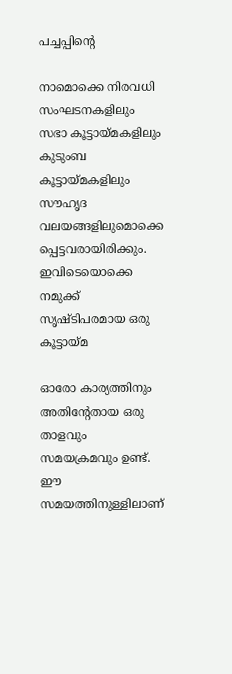പച്ചപ്പിന്റെ

നാമൊക്കെ നിരവധി സംഘടനകളിലും സഭാ കൂട്ടായ്മകളിലും കുടുംബ കൂട്ടായ്മകളിലും സൗഹൃദ വലയങ്ങളിലുമൊക്കെ പ്പെട്ടവരായിരിക്കും. ഇവിടെയൊക്കെ നമുക്ക് സൃഷ്ടിപരമായ ഒരു കൂട്ടായ്മ

ഓരോ കാര്യത്തിനും അതിന്റേതായ ഒരു താളവും സമയക്രമവും ഉണ്ട്. ഈ സമയത്തിനുള്ളിലാണ്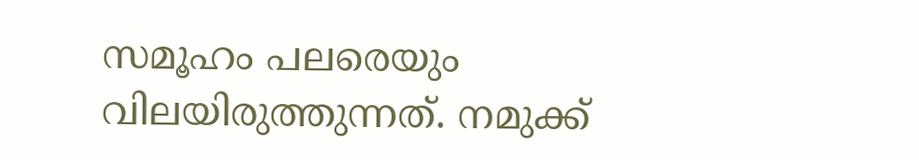സമൂഹം പലരെയും വിലയിരുത്തുന്നത്. നമുക്ക്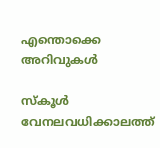എന്തൊക്കെ അറിവുകള്‍

സ്‌കൂള്‍ വേനലവധിക്കാലത്ത്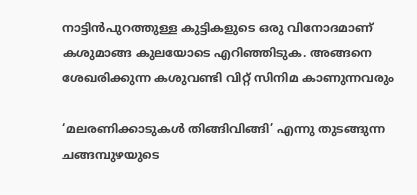നാട്ടിന്‍പുറത്തുള്ള കുട്ടികളുടെ ഒരു വിനോദമാണ് കശുമാങ്ങ കുലയോടെ എറിഞ്ഞിടുക. അങ്ങനെ ശേഖരിക്കുന്ന കശുവണ്ടി വിറ്റ് സിനിമ കാണുന്നവരും

‘മലരണിക്കാടുകള്‍ തിങ്ങിവിങ്ങി’ എന്നു തുടങ്ങുന്ന ചങ്ങമ്പുഴയുടെ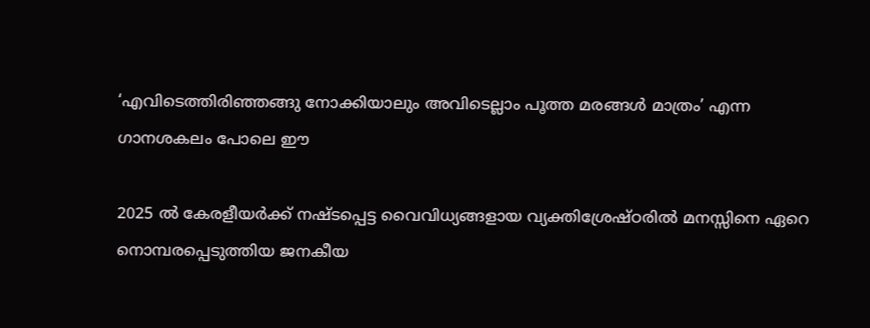‘എവിടെത്തിരിഞ്ഞങ്ങു നോക്കിയാലും അവിടെല്ലാം പൂത്ത മരങ്ങള്‍ മാത്രം’ എന്ന ഗാനശകലം പോലെ ഈ

2025 ല്‍ കേരളീയര്‍ക്ക് നഷ്ടപ്പെട്ട വൈവിധ്യങ്ങളായ വ്യക്തിശ്രേഷ്ഠരില്‍ മനസ്സിനെ ഏറെ നൊമ്പരപ്പെടുത്തിയ ജനകീയ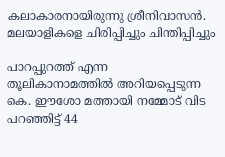കലാകാരനായിരുന്നു ശ്രീനിവാസന്‍. മലയാളികളെ ചിരിപ്പിച്ചും ചിന്തിപ്പിച്ചും

പാറപ്പുറത്ത് എന്ന തൂലികാനാമത്തില്‍ അറിയപ്പെടുന്ന കെ. ഈശോ മത്തായി നമ്മോട് വിട പറഞ്ഞിട്ട് 44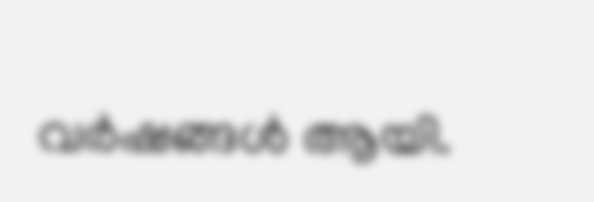വര്‍ഷങ്ങള്‍ ആയി.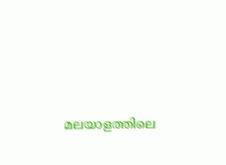മലയാളത്തിലെ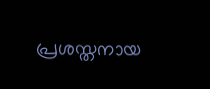പ്രശസ്തനായ